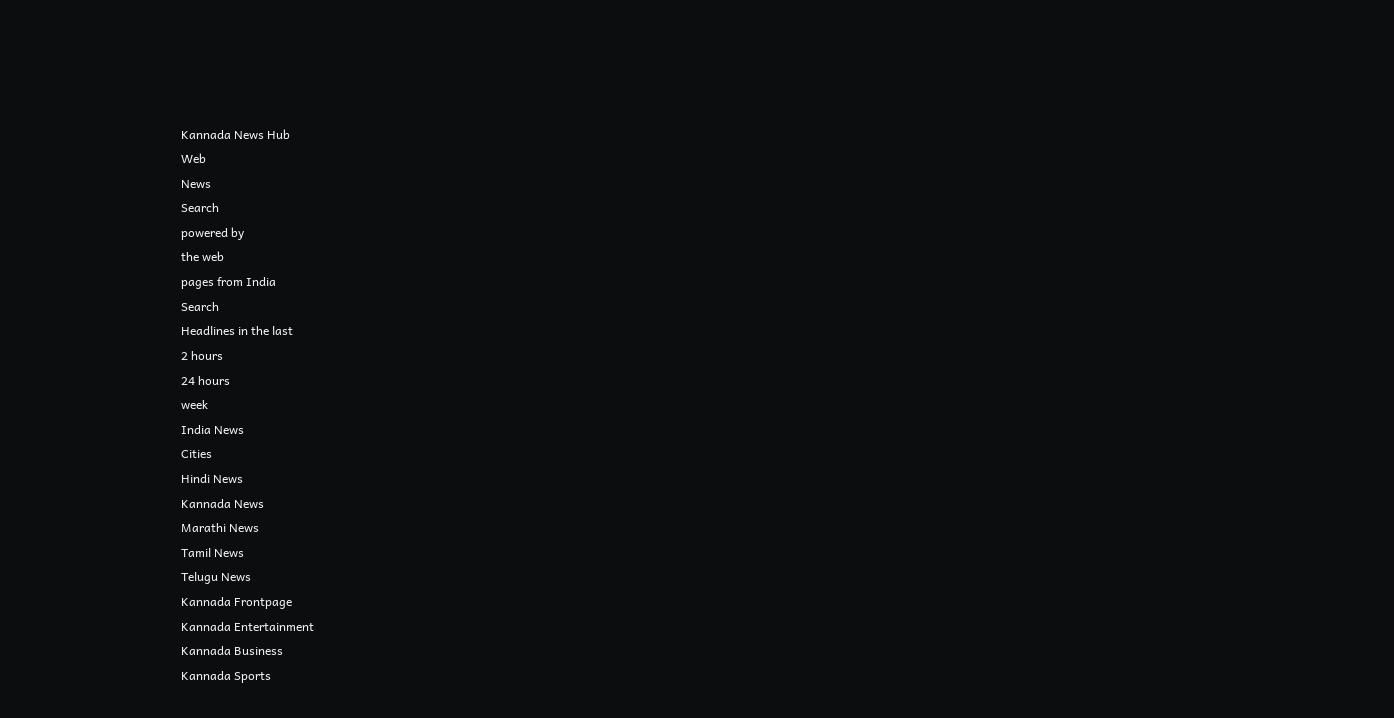Kannada News Hub
Web
News
Search
powered by
the web
pages from India
Search
Headlines in the last
2 hours
24 hours
week
India News
Cities
Hindi News
Kannada News
Marathi News
Tamil News
Telugu News
Kannada Frontpage
Kannada Entertainment
Kannada Business
Kannada Sports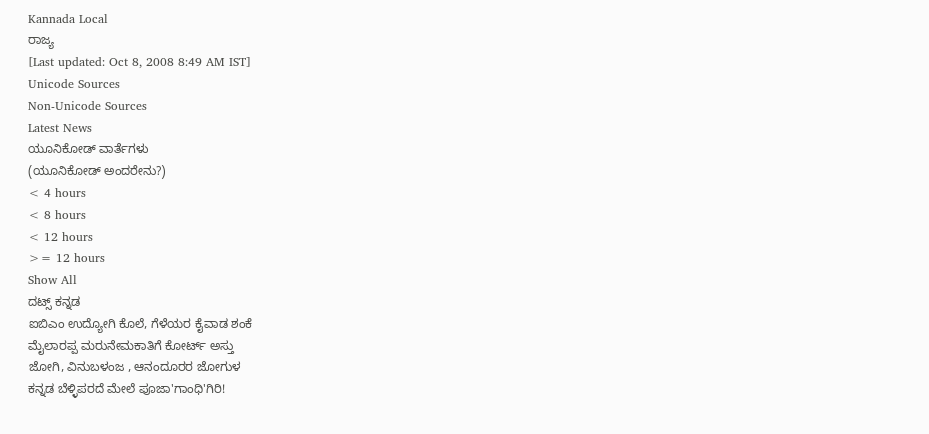Kannada Local
ರಾಜ್ಯ
[Last updated: Oct 8, 2008 8:49 AM IST]
Unicode Sources
Non-Unicode Sources
Latest News
ಯೂನಿಕೋಡ್ ವಾರ್ತೆಗಳು
(ಯೂನಿಕೋಡ್ ಅಂದರೇನು?)
< 4 hours
< 8 hours
< 12 hours
>= 12 hours
Show All
ದಟ್ಸ್ ಕನ್ನಡ
ಐಬಿಎಂ ಉದ್ಯೋಗಿ ಕೊಲೆ, ಗೆಳೆಯರ ಕೈವಾಡ ಶಂಕೆ
ಮೈಲಾರಪ್ಪ ಮರುನೇಮಕಾತಿಗೆ ಕೋರ್ಟ್ ಅಸ್ತು
ಜೋಗಿ, ವಿನುಬಳಂಜ , ಆನಂದೂರರ ಜೋಗುಳ
ಕನ್ನಡ ಬೆಳ್ಳಿಪರದೆ ಮೇಲೆ ಪೂಜಾ'ಗಾಂಧಿ'ಗಿರಿ!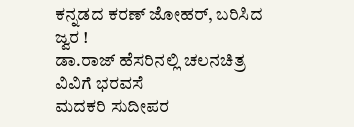ಕನ್ನಡದ ಕರಣ್ ಜೋಹರ್, ಬರಿಸಿದ ಜ್ವರ !
ಡಾ.ರಾಜ್ ಹೆಸರಿನಲ್ಲಿ ಚಲನಚಿತ್ರ ವಿವಿಗೆ ಭರವಸೆ
ಮದಕರಿ ಸುದೀಪರ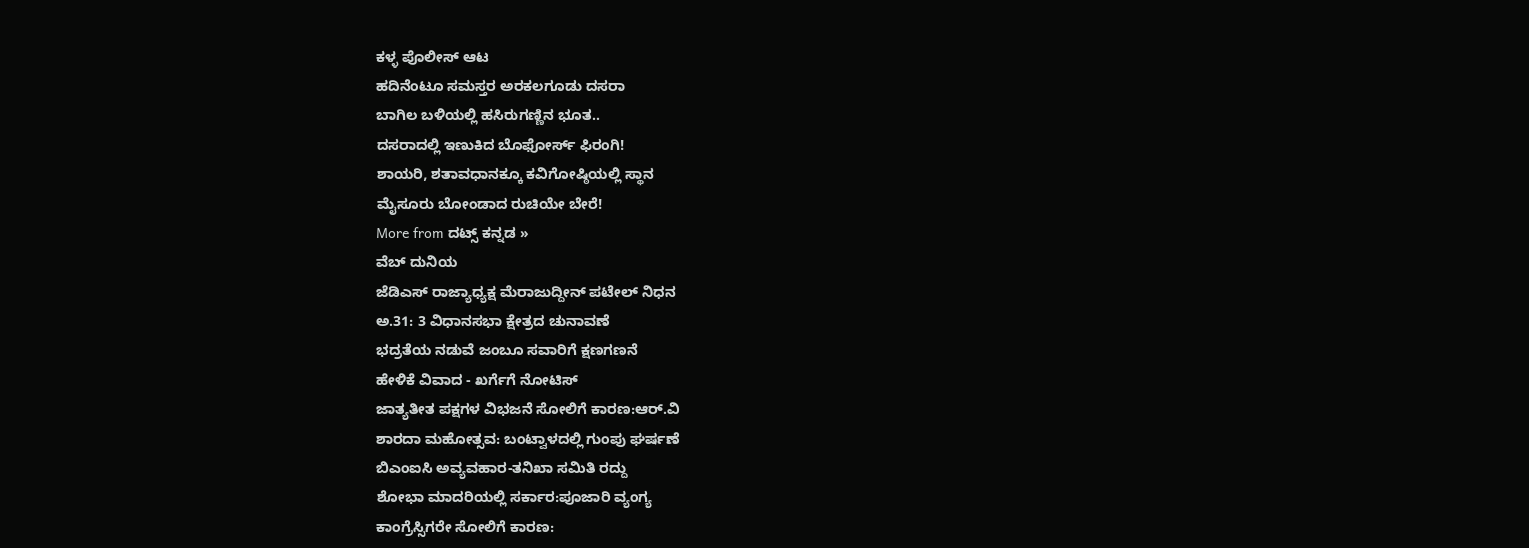ಕಳ್ಳ ಪೊಲೀಸ್ ಆಟ
ಹದಿನೆಂಟೂ ಸಮಸ್ತರ ಅರಕಲಗೂಡು ದಸರಾ
ಬಾಗಿಲ ಬಳಿಯಲ್ಲಿ ಹಸಿರುಗಣ್ಣಿನ ಭೂತ..
ದಸರಾದಲ್ಲಿ ಇಣುಕಿದ ಬೊಫೋರ್ಸ್ ಫಿರಂಗಿ!
ಶಾಯರಿ, ಶತಾವಧಾನಕ್ಕೂ ಕವಿಗೋಷ್ಠಿಯಲ್ಲಿ ಸ್ಥಾನ
ಮೈಸೂರು ಬೋಂಡಾದ ರುಚಿಯೇ ಬೇರೆ!
More from ದಟ್ಸ್ ಕನ್ನಡ »
ವೆಬ್ ದುನಿಯ
ಜೆಡಿಎಸ್ ರಾಜ್ಯಾಧ್ಯಕ್ಷ ಮೆರಾಜುದ್ದೀನ್ ಪಟೇಲ್ ನಿಧನ
ಅ.31: 3 ವಿಧಾನಸಭಾ ಕ್ಷೇತ್ರದ ಚುನಾವಣೆ
ಭದ್ರತೆಯ ನಡುವೆ ಜಂಬೂ ಸವಾರಿಗೆ ಕ್ಷಣಗಣನೆ
ಹೇಳಿಕೆ ವಿವಾದ - ಖರ್ಗೆಗೆ ನೋಟಿಸ್
ಜಾತ್ಯತೀತ ಪಕ್ಷಗಳ ವಿಭಜನೆ ಸೋಲಿಗೆ ಕಾರಣ:ಆರ್.ವಿ
ಶಾರದಾ ಮಹೋತ್ಸವ: ಬಂಟ್ವಾಳದಲ್ಲಿ ಗುಂಪು ಘರ್ಷಣೆ
ಬಿಎಂಐಸಿ ಅವ್ಯವಹಾರ-ತನಿಖಾ ಸಮಿತಿ ರದ್ದು
ಶೋಭಾ ಮಾದರಿಯಲ್ಲಿ ಸರ್ಕಾರ:ಪೂಜಾರಿ ವ್ಯಂಗ್ಯ
ಕಾಂಗ್ರೆಸ್ಸಿಗರೇ ಸೋಲಿಗೆ ಕಾರಣ: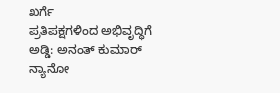ಖರ್ಗೆ
ಪ್ರತಿಪಕ್ಷಗಳಿಂದ ಅಭಿವೃದ್ಧಿಗೆ ಅಡ್ಡಿ: ಅನಂತ್ ಕುಮಾರ್
ನ್ಯಾನೋ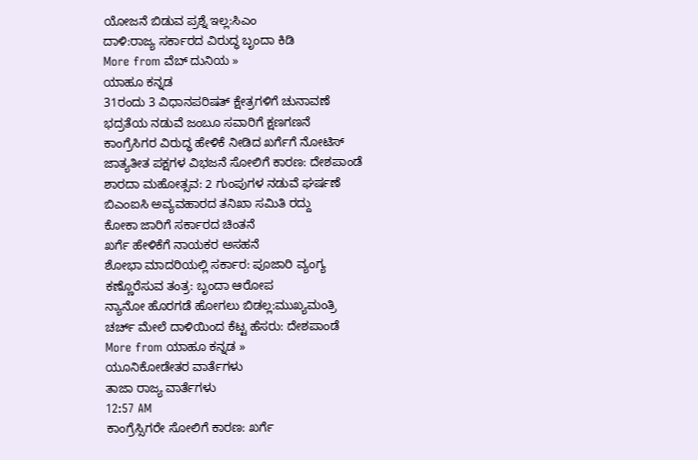ಯೋಜನೆ ಬಿಡುವ ಪ್ರಶ್ನೆ ಇಲ್ಲ:ಸಿಎಂ
ದಾಳಿ:ರಾಜ್ಯ ಸರ್ಕಾರದ ವಿರುದ್ಧ ಬೃಂದಾ ಕಿಡಿ
More from ವೆಬ್ ದುನಿಯ »
ಯಾಹೂ ಕನ್ನಡ
31ರಂದು 3 ವಿಧಾನಪರಿಷತ್ ಕ್ಷೇತ್ರಗಳಿಗೆ ಚುನಾವಣೆ
ಭದ್ರತೆಯ ನಡುವೆ ಜಂಬೂ ಸವಾರಿಗೆ ಕ್ಷಣಗಣನೆ
ಕಾಂಗ್ರೆಸಿಗರ ವಿರುದ್ಧ ಹೇಳಿಕೆ ನೀಡಿದ ಖರ್ಗೆಗೆ ನೋಟಿಸ್
ಜಾತ್ಯತೀತ ಪಕ್ಷಗಳ ವಿಭಜನೆ ಸೋಲಿಗೆ ಕಾರಣ: ದೇಶಪಾಂಡೆ
ಶಾರದಾ ಮಹೋತ್ಸವ: 2 ಗುಂಪುಗಳ ನಡುವೆ ಘರ್ಷಣೆ
ಬಿಎಂಐಸಿ ಅವ್ಯವಹಾರದ ತನಿಖಾ ಸಮಿತಿ ರದ್ದು
ಕೋಕಾ ಜಾರಿಗೆ ಸರ್ಕಾರದ ಚಿಂತನೆ
ಖರ್ಗೆ ಹೇಳಿಕೆಗೆ ನಾಯಕರ ಅಸಹನೆ
ಶೋಭಾ ಮಾದರಿಯಲ್ಲಿ ಸರ್ಕಾರ: ಪೂಜಾರಿ ವ್ಯಂಗ್ಯ
ಕಣ್ಣೊರೆಸುವ ತಂತ್ರ: ಬೃಂದಾ ಆರೋಪ
ನ್ಯಾನೋ ಹೊರಗಡೆ ಹೋಗಲು ಬಿಡಲ್ಲ:ಮುಖ್ಯಮಂತ್ರಿ
ಚರ್ಚ್ ಮೇಲೆ ದಾಳಿಯಿಂದ ಕೆಟ್ಟ ಹೆಸರು: ದೇಶಪಾಂಡೆ
More from ಯಾಹೂ ಕನ್ನಡ »
ಯೂನಿಕೋಡೇತರ ವಾರ್ತೆಗಳು
ತಾಜಾ ರಾಜ್ಯ ವಾರ್ತೆಗಳು
12:57 AM
ಕಾಂಗ್ರೆಸ್ಸಿಗರೇ ಸೋಲಿಗೆ ಕಾರಣ: ಖರ್ಗೆ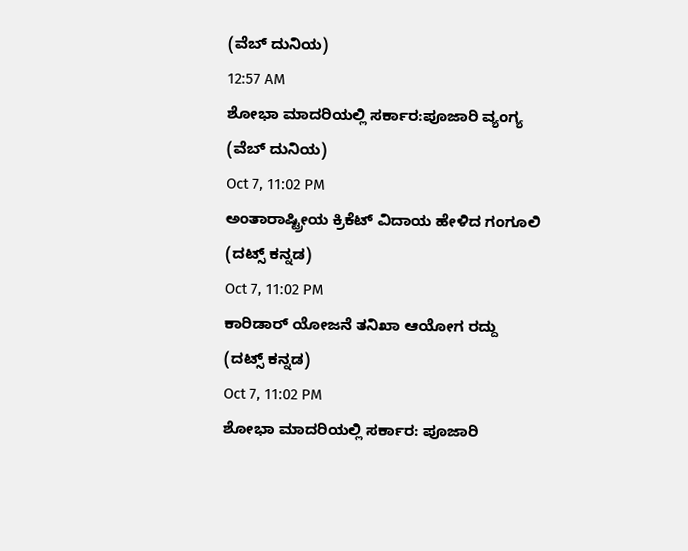(ವೆಬ್ ದುನಿಯ)
12:57 AM
ಶೋಭಾ ಮಾದರಿಯಲ್ಲಿ ಸರ್ಕಾರ:ಪೂಜಾರಿ ವ್ಯಂಗ್ಯ
(ವೆಬ್ ದುನಿಯ)
Oct 7, 11:02 PM
ಅಂತಾರಾಷ್ಟ್ರೀಯ ಕ್ರಿಕೆಟ್ ವಿದಾಯ ಹೇಳಿದ ಗಂಗೂಲಿ
(ದಟ್ಸ್ ಕನ್ನಡ)
Oct 7, 11:02 PM
ಕಾರಿಡಾರ್ ಯೋಜನೆ ತನಿಖಾ ಆಯೋಗ ರದ್ದು
(ದಟ್ಸ್ ಕನ್ನಡ)
Oct 7, 11:02 PM
ಶೋಭಾ ಮಾದರಿಯಲ್ಲಿ ಸರ್ಕಾರ: ಪೂಜಾರಿ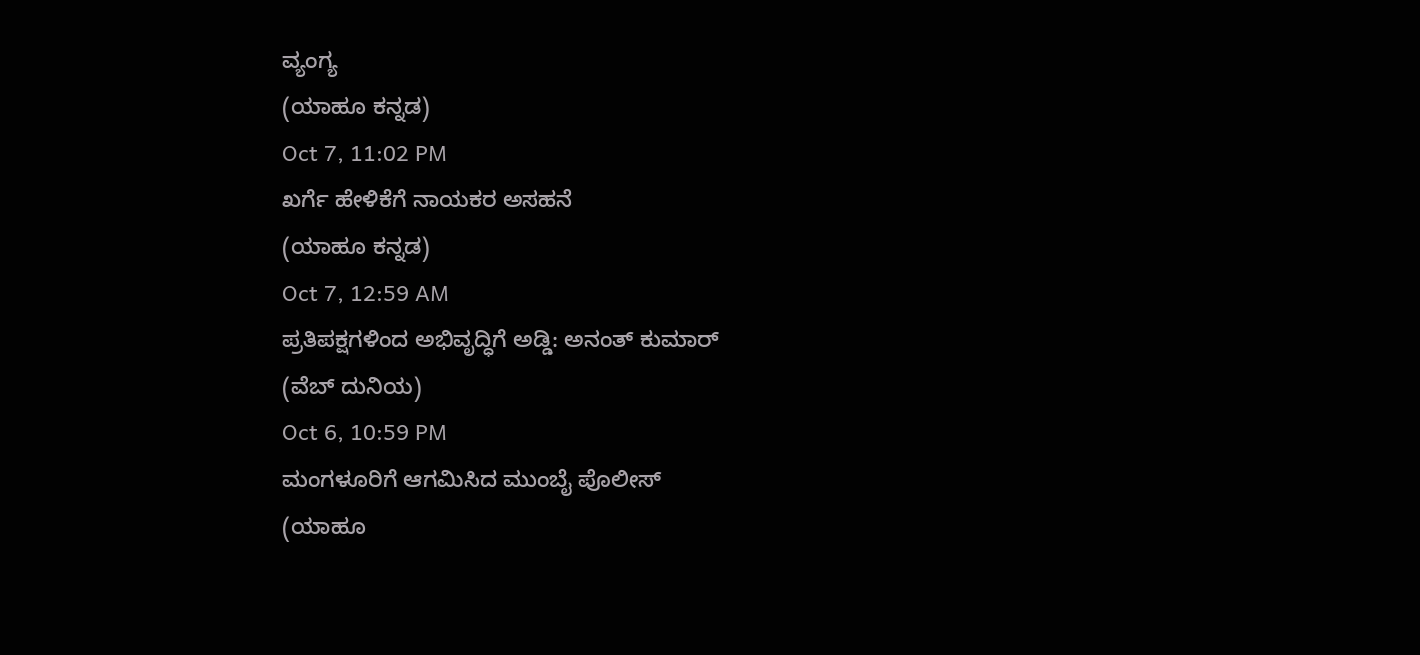ವ್ಯಂಗ್ಯ
(ಯಾಹೂ ಕನ್ನಡ)
Oct 7, 11:02 PM
ಖರ್ಗೆ ಹೇಳಿಕೆಗೆ ನಾಯಕರ ಅಸಹನೆ
(ಯಾಹೂ ಕನ್ನಡ)
Oct 7, 12:59 AM
ಪ್ರತಿಪಕ್ಷಗಳಿಂದ ಅಭಿವೃದ್ಧಿಗೆ ಅಡ್ಡಿ: ಅನಂತ್ ಕುಮಾರ್
(ವೆಬ್ ದುನಿಯ)
Oct 6, 10:59 PM
ಮಂಗಳೂರಿಗೆ ಆಗಮಿಸಿದ ಮುಂಬೈ ಪೊಲೀಸ್
(ಯಾಹೂ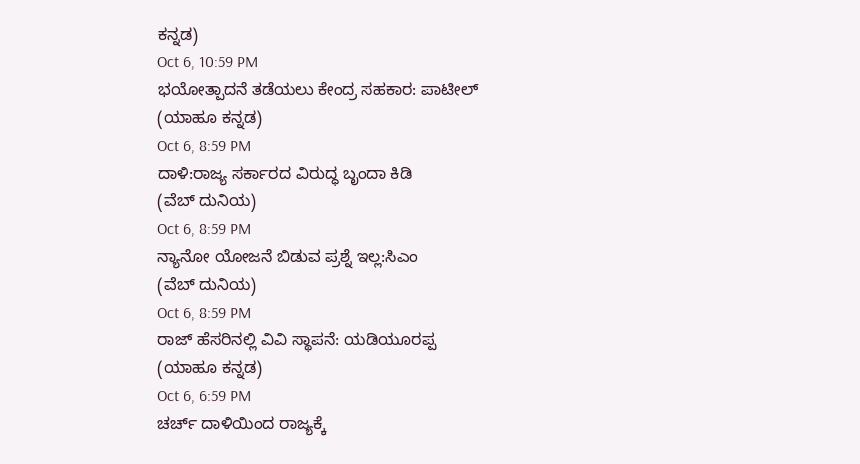ಕನ್ನಡ)
Oct 6, 10:59 PM
ಭಯೋತ್ಪಾದನೆ ತಡೆಯಲು ಕೇಂದ್ರ ಸಹಕಾರ: ಪಾಟೀಲ್
(ಯಾಹೂ ಕನ್ನಡ)
Oct 6, 8:59 PM
ದಾಳಿ:ರಾಜ್ಯ ಸರ್ಕಾರದ ವಿರುದ್ಧ ಬೃಂದಾ ಕಿಡಿ
(ವೆಬ್ ದುನಿಯ)
Oct 6, 8:59 PM
ನ್ಯಾನೋ ಯೋಜನೆ ಬಿಡುವ ಪ್ರಶ್ನೆ ಇಲ್ಲ:ಸಿಎಂ
(ವೆಬ್ ದುನಿಯ)
Oct 6, 8:59 PM
ರಾಜ್ ಹೆಸರಿನಲ್ಲಿ ವಿವಿ ಸ್ಥಾಪನೆ: ಯಡಿಯೂರಪ್ಪ
(ಯಾಹೂ ಕನ್ನಡ)
Oct 6, 6:59 PM
ಚರ್ಚ್ ದಾಳಿಯಿಂದ ರಾಜ್ಯಕ್ಕೆ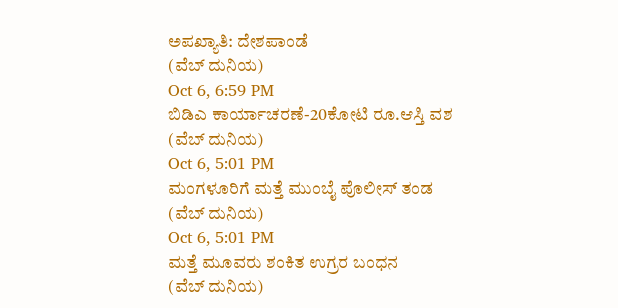ಅಪಖ್ಯಾತಿ: ದೇಶಪಾಂಡೆ
(ವೆಬ್ ದುನಿಯ)
Oct 6, 6:59 PM
ಬಿಡಿಎ ಕಾರ್ಯಾಚರಣೆ-20ಕೋಟಿ ರೂ.ಆಸ್ತಿ ವಶ
(ವೆಬ್ ದುನಿಯ)
Oct 6, 5:01 PM
ಮಂಗಳೂರಿಗೆ ಮತ್ತೆ ಮುಂಬೈ ಪೊಲೀಸ್ ತಂಡ
(ವೆಬ್ ದುನಿಯ)
Oct 6, 5:01 PM
ಮತ್ತೆ ಮೂವರು ಶಂಕಿತ ಉಗ್ರರ ಬಂಧನ
(ವೆಬ್ ದುನಿಯ)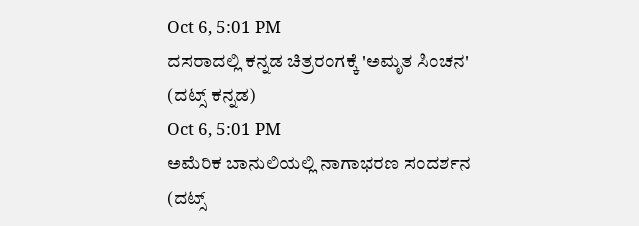Oct 6, 5:01 PM
ದಸರಾದಲ್ಲಿ ಕನ್ನಡ ಚಿತ್ರರಂಗಕ್ಕೆ 'ಅಮೃತ ಸಿಂಚನ'
(ದಟ್ಸ್ ಕನ್ನಡ)
Oct 6, 5:01 PM
ಅಮೆರಿಕ ಬಾನುಲಿಯಲ್ಲಿ ನಾಗಾಭರಣ ಸಂದರ್ಶನ
(ದಟ್ಸ್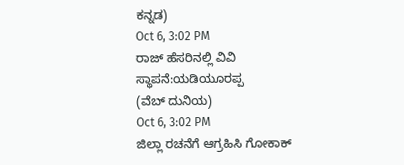ಕನ್ನಡ)
Oct 6, 3:02 PM
ರಾಜ್ ಹೆಸರಿನಲ್ಲಿ ವಿವಿ ಸ್ಥಾಪನೆ:ಯಡಿಯೂರಪ್ಪ
(ವೆಬ್ ದುನಿಯ)
Oct 6, 3:02 PM
ಜಿಲ್ಲಾ ರಚನೆಗೆ ಆಗ್ರಹಿಸಿ ಗೋಕಾಕ್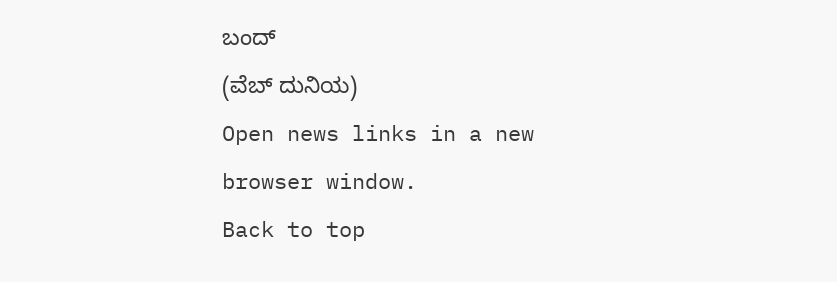ಬಂದ್
(ವೆಬ್ ದುನಿಯ)
Open news links in a new browser window.
Back to top